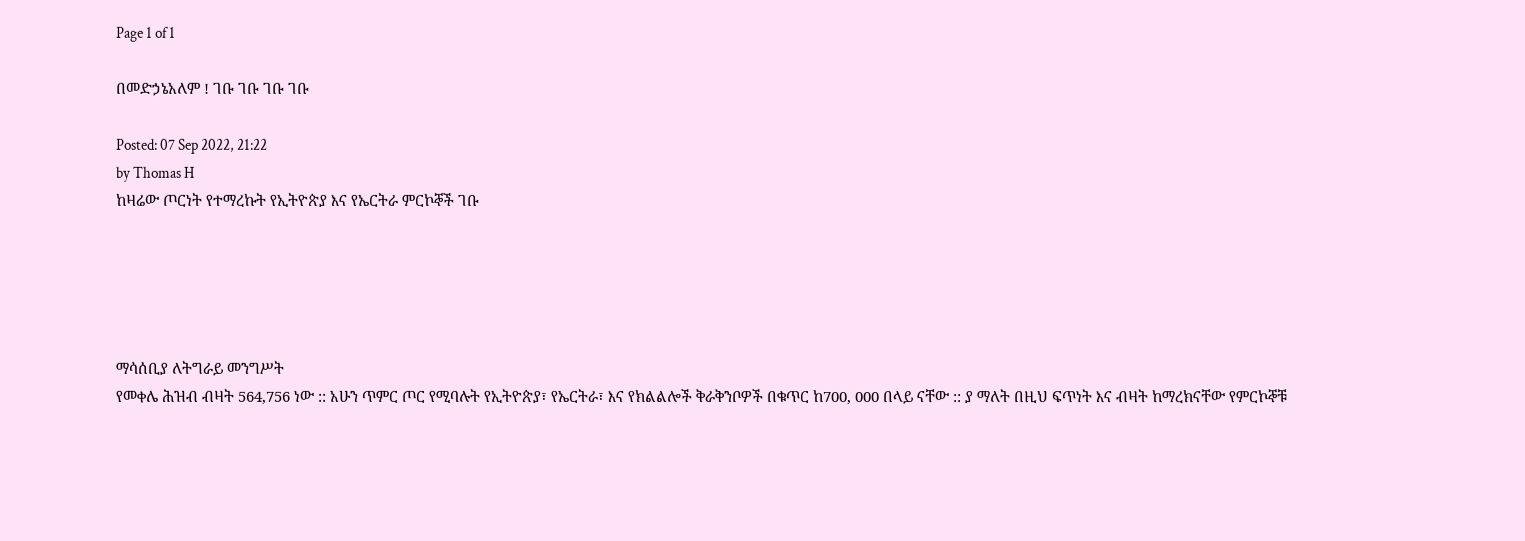Page 1 of 1

በመድኃኔአለም ! ገቡ ገቡ ገቡ ገቡ

Posted: 07 Sep 2022, 21:22
by Thomas H
ከዛሬው ጦርነት የተማረኩት የኢትዮጵያ እና የኤርትራ ምርኮኞች ገቡ





ማሳሰቢያ ለትግራይ መንግሥት
የመቀሌ ሕዝብ ብዛት 564,756 ነው :: አሁን ጥምር ጦር የሚባሉት የኢትዮጵያ፣ የኤርትራ፣ እና የክልልሎች ቅራቅንቦዎች በቁጥር ከ700, 000 በላይ ናቸው :: ያ ማለት በዚህ ፍጥነት እና ብዛት ከማረክናቸው የምርኮኞቹ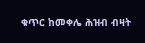ቁጥር ከመቀሌ ሕዝብ ብዛት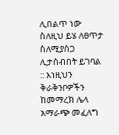ሊበልጥ ነው ስለዚህ ይሄ ለፀጥታ ስለሚያሰጋ ሊታሰብበት ይገባል :: እነዚህን ቅራቅንቦዎችን ከመማረክ ሌላ አማራጭ መፈለግ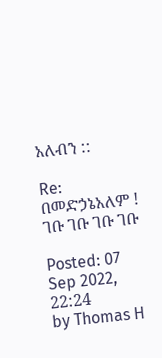አለብን ::

Re: በመድኃኔአለም ! ገቡ ገቡ ገቡ ገቡ

Posted: 07 Sep 2022, 22:24
by Thomas H